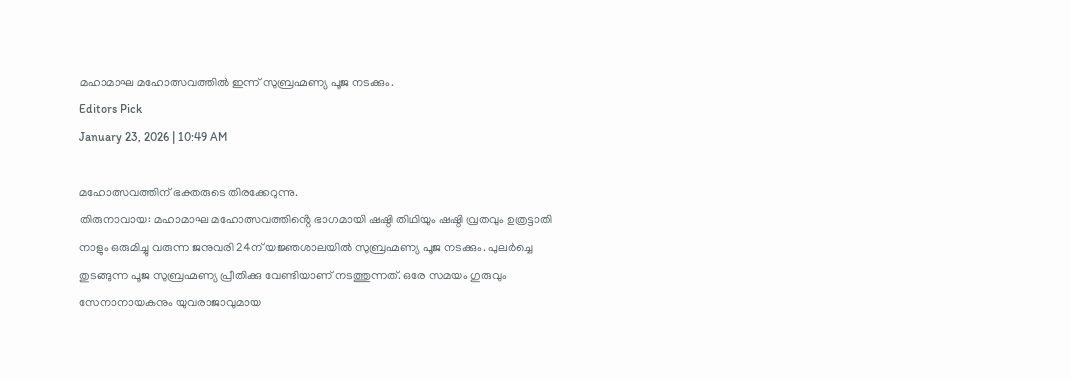മഹാമാഘ മഹോത്സവത്തിൽ ഇന്ന് സുബ്രഹ്മണ്യ പൂജ നടക്കും.
Editors Pick
January 23, 2026 | 10:49 AM

മഹോത്സവത്തിന് ഭക്തരുടെ തിരക്കേറുന്നു.
തിരുനാവായ: മഹാമാഘ മഹോത്സവത്തിൻ്റെ ഭാഗമായി ഷഷ്ഠി തിഥിയും ഷഷ്ഠി വ്രതവും ഉത്രട്ടാതി നാളും ഒരുമിച്ചു വരുന്ന ജനുവരി 24ന് യജ്ഞശാലയിൽ സുബ്രഹ്മണ്യ പൂജ നടക്കും. പുലർച്ചെ തുടങ്ങുന്ന പൂജ സുബ്രഹ്മണ്യ പ്രീതിക്കു വേണ്ടിയാണ് നടത്തുന്നത്. ഒരേ സമയം ഗുരുവും സേനാനായകനും യുവരാജാവുമായ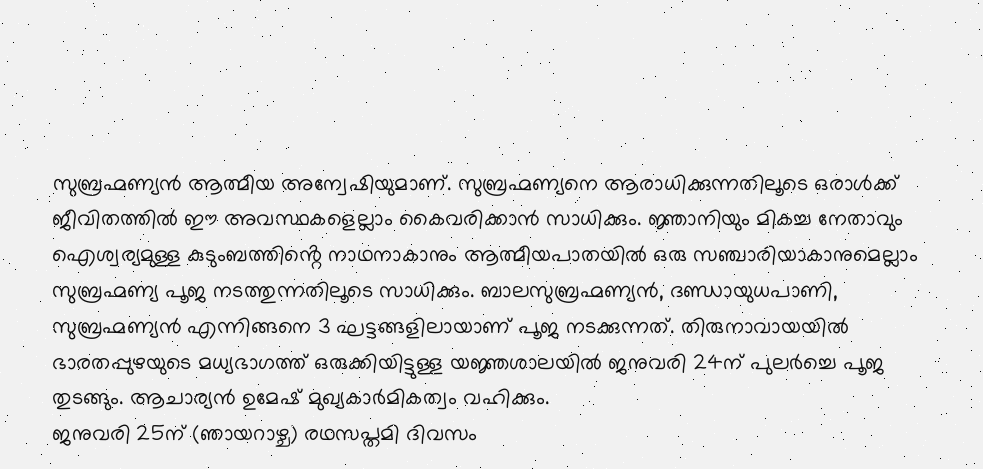സുബ്രഹ്മണ്യൻ ആത്മീയ അന്വേഷിയുമാണ്. സുബ്രഹ്മണ്യനെ ആരാധിക്കുന്നതിലൂടെ ഒരാൾക്ക് ജീവിതത്തിൽ ഈ അവസ്ഥകളെല്ലാം കൈവരിക്കാൻ സാധിക്കും. ജ്ഞാനിയും മികച്ച നേതാവും ഐശ്വര്യമുള്ള കുടുംബത്തിൻ്റെ നാഥനാകാനും ആത്മീയപാതയിൽ ഒരു സഞ്ചാരിയാകാനുമെല്ലാം സുബ്രഹ്മണ്യ പൂജ നടത്തുന്നതിലൂടെ സാധിക്കും. ബാലസുബ്രഹ്മണ്യൻ, ദണ്ഡായുധപാണി, സുബ്രഹ്മണ്യൻ എന്നിങ്ങനെ 3 ഘട്ടങ്ങളിലായാണ് പൂജ നടക്കുന്നത്. തിരുനാവായയിൽ ഭാരതപ്പുഴയുടെ മധ്യഭാഗത്ത് ഒരുക്കിയിട്ടുള്ള യജ്ഞശാലയിൽ ജനുവരി 24ന് പുലർച്ചെ പൂജ തുടങ്ങും. ആചാര്യൻ ഉമേഷ് മുഖ്യകാർമികത്വം വഹിക്കും.
ജനുവരി 25ന് (ഞായറാഴ്ച) രഥസപ്തമി ദിവസം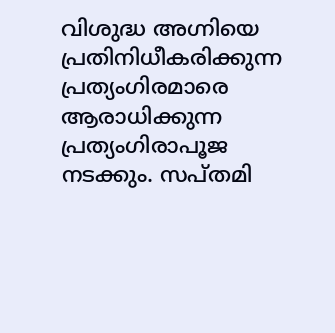വിശുദ്ധ അഗ്നിയെ പ്രതിനിധീകരിക്കുന്ന പ്രത്യംഗിരമാരെ ആരാധിക്കുന്ന പ്രത്യംഗിരാപൂജ നടക്കും. സപ്തമി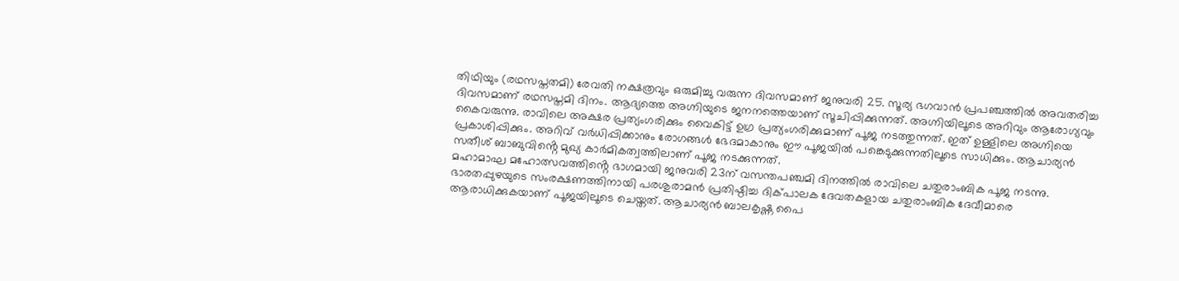തിഥിയും (രഥസപ്തതമി) രേവതി നക്ഷത്രവും ഒരുമിച്ചു വരുന്ന ദിവസമാണ് ജനുവരി 25. സൂര്യ ഭഗവാൻ പ്രപഞ്ചത്തിൽ അവതരിച്ച ദിവസമാണ് രഥസപ്തമി ദിനം. ആദ്യത്തെ അഗ്നിയുടെ ജനനത്തെയാണ് സൂചിപ്പിക്കുന്നത്. അഗ്നിയിലൂടെ അറിവും ആരോഗ്യവും കൈവരുന്നു. രാവിലെ അക്ഷര പ്രത്യംഗരിക്കും വൈകിട്ട് ഉഗ്ര പ്രത്യംഗരിക്കുമാണ് പൂജ നടത്തുന്നത്. ഇത് ഉള്ളിലെ അഗ്നിയെ പ്രകാശിപ്പിക്കും. അറിവ് വർധിപ്പിക്കാനും രോഗങ്ങൾ ഭേദമാകാനും ഈ പൂജയിൽ പങ്കെടുക്കുന്നതിലൂടെ സാധിക്കും. ആചാര്യൻ സതീശ് ബാബുവിൻ്റെ മുഖ്യ കാർമികത്വത്തിലാണ് പൂജ നടക്കുന്നത്.
മഹാമാഘ മഹോത്സവത്തിൻ്റെ ഭാഗമായി ജനുവരി 23ന് വസന്തപഞ്ചമി ദിനത്തിൽ രാവിലെ ചതുരാംബിക പൂജ നടന്നു. ഭാരതപ്പുഴയുടെ സംരക്ഷണത്തിനായി പരശുരാമൻ പ്രതിഷ്ഠിച്ച ദിക്പാലക ദേവതകളായ ചതുരാംബിക ദേവീമാരെ ആരാധിക്കുകയാണ് പൂജയിലൂടെ ചെയ്തത്. ആചാര്യൻ ബാലകൃഷ്ണ പൈ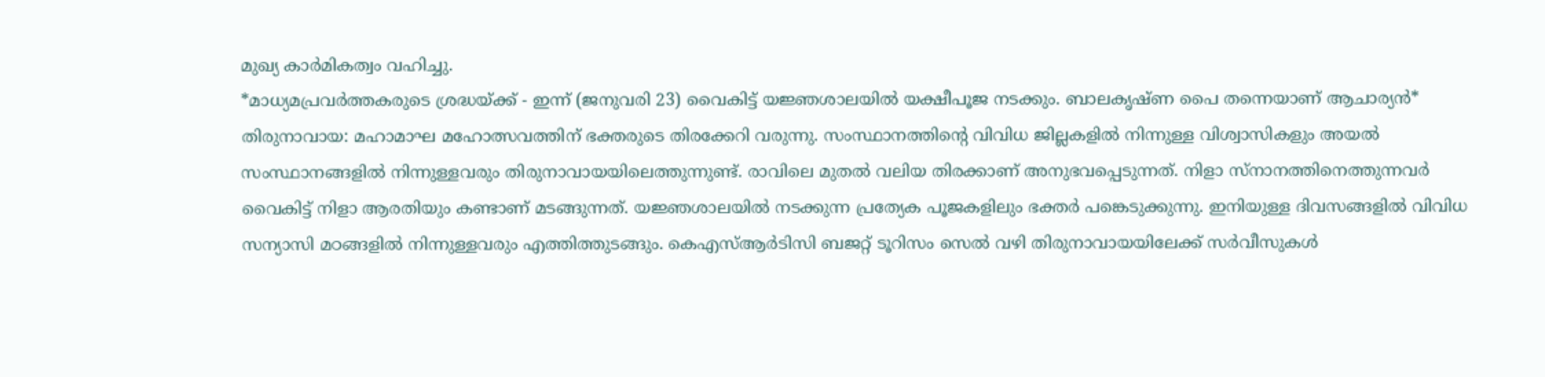മുഖ്യ കാർമികത്വം വഹിച്ചു.
*മാധ്യമപ്രവർത്തകരുടെ ശ്രദ്ധയ്ക്ക് - ഇന്ന് (ജനുവരി 23) വൈകിട്ട് യജ്ഞശാലയിൽ യക്ഷീപൂജ നടക്കും. ബാലകൃഷ്ണ പൈ തന്നെയാണ് ആചാര്യൻ*
തിരുനാവായ: മഹാമാഘ മഹോത്സവത്തിന് ഭക്തരുടെ തിരക്കേറി വരുന്നു. സംസ്ഥാനത്തിൻ്റെ വിവിധ ജില്ലകളിൽ നിന്നുള്ള വിശ്വാസികളും അയൽ സംസ്ഥാനങ്ങളിൽ നിന്നുള്ളവരും തിരുനാവായയിലെത്തുന്നുണ്ട്. രാവിലെ മുതൽ വലിയ തിരക്കാണ് അനുഭവപ്പെടുന്നത്. നിളാ സ്നാനത്തിനെത്തുന്നവർ വൈകിട്ട് നിളാ ആരതിയും കണ്ടാണ് മടങ്ങുന്നത്. യജ്ഞശാലയിൽ നടക്കുന്ന പ്രത്യേക പൂജകളിലും ഭക്തർ പങ്കെടുക്കുന്നു. ഇനിയുള്ള ദിവസങ്ങളിൽ വിവിധ സന്യാസി മഠങ്ങളിൽ നിന്നുള്ളവരും എത്തിത്തുടങ്ങും. കെഎസ്ആർടിസി ബജറ്റ് ടൂറിസം സെൽ വഴി തിരുനാവായയിലേക്ക് സർവീസുകൾ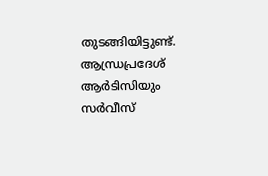തുടങ്ങിയിട്ടുണ്ട്. ആന്ധ്രപ്രദേശ് ആർടിസിയും സർവീസ്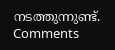നടത്തുന്നുണ്ട്.
Comments